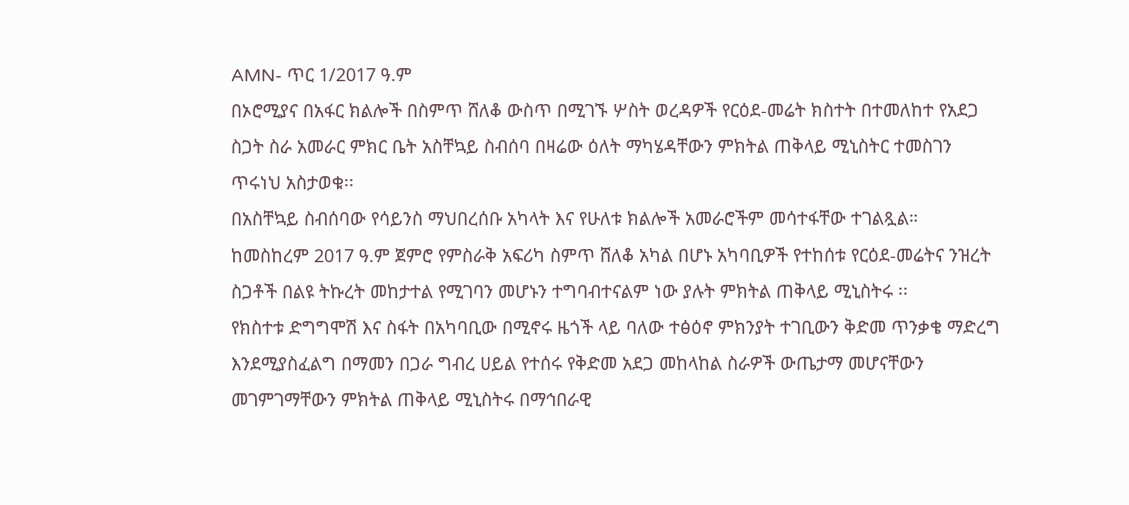AMN- ጥር 1/2017 ዓ.ም
በኦሮሚያና በአፋር ክልሎች በስምጥ ሸለቆ ውስጥ በሚገኙ ሦስት ወረዳዎች የርዕደ-መሬት ክስተት በተመለከተ የአደጋ ስጋት ስራ አመራር ምክር ቤት አስቸኳይ ስብሰባ በዛሬው ዕለት ማካሄዳቸውን ምክትል ጠቅላይ ሚኒስትር ተመስገን ጥሩነህ አስታወቁ፡፡
በአስቸኳይ ስብሰባው የሳይንስ ማህበረሰቡ አካላት እና የሁለቱ ክልሎች አመራሮችም መሳተፋቸው ተገልጿል።
ከመስከረም 2017 ዓ.ም ጀምሮ የምስራቅ አፍሪካ ስምጥ ሸለቆ አካል በሆኑ አካባቢዎች የተከሰቱ የርዕደ-መሬትና ንዝረት ስጋቶች በልዩ ትኩረት መከታተል የሚገባን መሆኑን ተግባብተናልም ነው ያሉት ምክትል ጠቅላይ ሚኒስትሩ ፡፡
የክስተቱ ድግግሞሽ እና ስፋት በአካባቢው በሚኖሩ ዜጎች ላይ ባለው ተፅዕኖ ምክንያት ተገቢውን ቅድመ ጥንቃቄ ማድረግ እንደሚያስፈልግ በማመን በጋራ ግብረ ሀይል የተሰሩ የቅድመ አደጋ መከላከል ስራዎች ውጤታማ መሆናቸውን መገምገማቸውን ምክትል ጠቅላይ ሚኒስትሩ በማኅበራዊ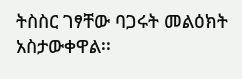ትስስር ገፃቸው ባጋሩት መልዕክት አስታውቀዋል፡፡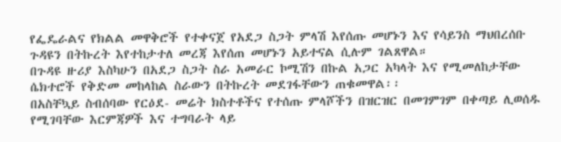የፌዴራልና የክልል መዋቅሮች የተቀናጀ የአደጋ ስጋት ምላሽ እየሰጡ መሆኑን እና የሳይንስ ማህበረሰቡ ጉዳዩን በትኩረት እየተከታተለ መረጃ እየሰጠ መሆኑን አይተናል ሲሉም ገልጸዋል።
በጉዳዩ ዙሪያ እስካሁን በአደጋ ስጋት ስራ አመራር ኮሚሽን በኩል አጋር አካላት እና የሚመለከታቸው ሴክተሮች የቅድመ መከላከል ስራውን በትኩረት መደገፋቸውን ጠቁመዋል፡፡
በአስቸኳይ ስብሰባው የርዕደ- መሬት ክስተቶችና የተሰጡ ምላሾችን በዝርዝር በመገምገም በቀጣይ ሊወሰዱ የሚገባቸው እርምጃዎች እና ተግባራት ላይ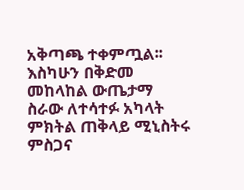አቅጣጫ ተቀምጧል፡፡
እስካሁን በቅድመ መከላከል ውጤታማ ስራው ለተሳተፉ አካላት ምክትል ጠቅላይ ሚኒስትሩ ምስጋና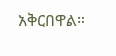አቅርበዋል።